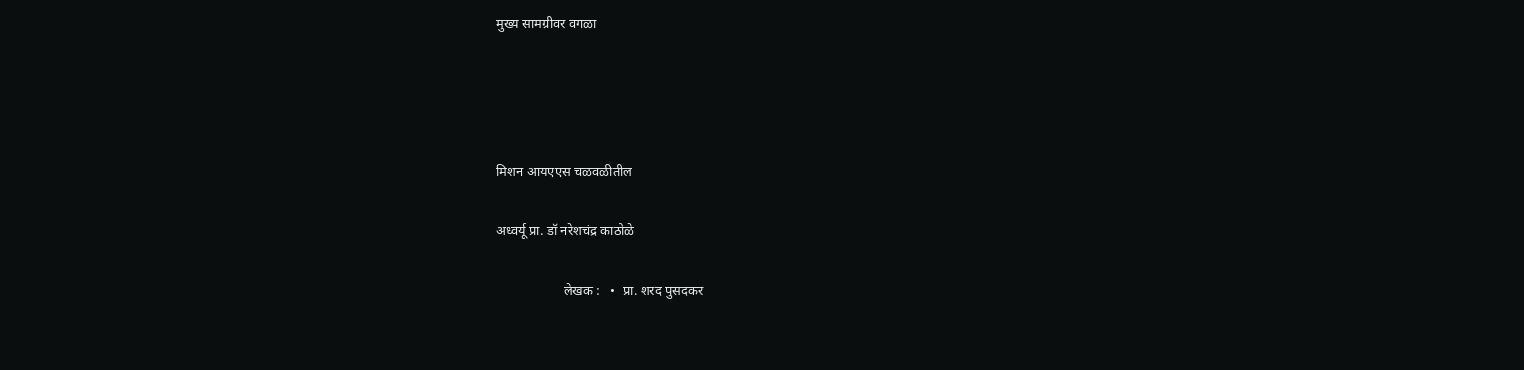मुख्य सामग्रीवर वगळा




मिशन आयएएस चळवळीतील

अध्वर्यू प्रा. डॉ नरेशचंद्र काठोळे

                    लेखक :   •  प्रा. शरद पुसदकर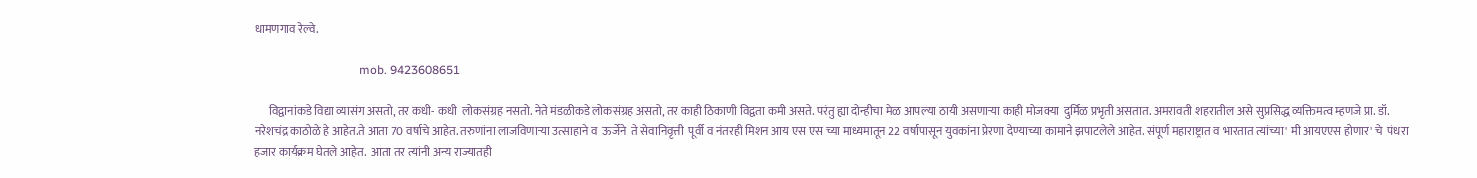धामणगाव रेल्वे.

                                   mob. 9423608651

      विद्वानांकडे विद्या व्यासंग असतो, तर कधी- कधी  लोकसंग्रह नसतो. नेते मंडळीकडे लोकसंग्रह असतो‌, तर काही ठिकाणी विद्वता कमी असते. परंतु ह्या दोन्हीचा मेळ आपल्या ठायी असणार्‍या काही मोजक्या  दुर्मिळ प्रभृती असतात. अमरावती शहरातील असे सुप्रसिद्ध व्यक्तिमत्व म्हणजे प्रा. डॉ. नरेशचंद्र काठोळे हे आहेत.ते आता 70 वर्षाचे आहेत. तरुणांना लाजविणार्‍या उत्साहाने व  ऊर्जेने  ते सेवानिवृत्ती  पूर्वी व नंतरही मिशन आय एस एस च्या माध्यमातून 22 वर्षापासून युवकांना प्रेरणा देण्याच्या कामाने झपाटलेले आहेत. संपूर्ण महाराष्ट्रात व भारतात त्यांच्या' मी आयएएस होणार' चे  पंधरा हजार कार्यक्रम घेतले आहेत.  आता तर त्यांनी अन्य राज्यातही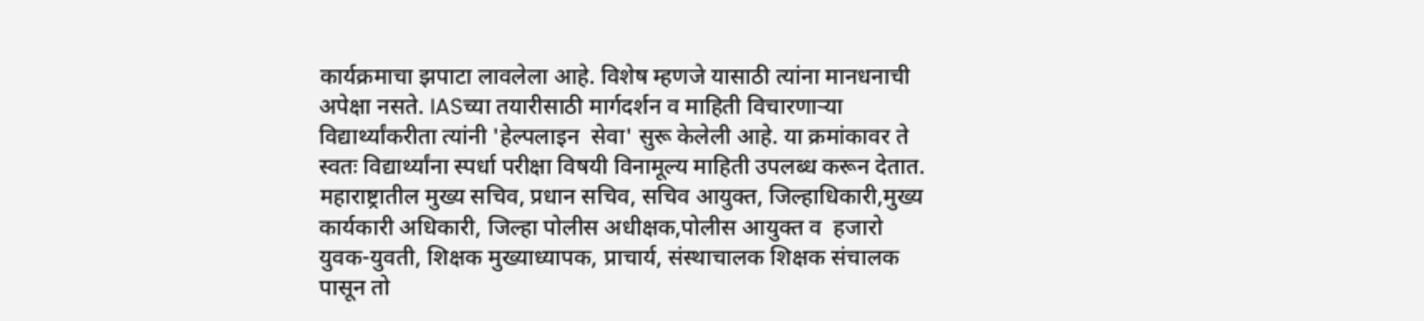कार्यक्रमाचा झपाटा लावलेला आहे. विशेष म्हणजे यासाठी त्यांना मानधनाची अपेक्षा नसते. IASच्या तयारीसाठी मार्गदर्शन व माहिती विचारणार्‍या विद्यार्थ्यांकरीता त्यांनी 'हेल्पलाइन  सेवा' सुरू केलेली आहे. या क्रमांकावर ते स्वतः विद्यार्थ्यांना स्पर्धा परीक्षा विषयी विनामूल्य माहिती उपलब्ध करून देतात. महाराष्ट्रातील मुख्य सचिव, प्रधान सचिव, सचिव आयुक्त, जिल्हाधिकारी,मुख्य कार्यकारी अधिकारी, जिल्हा पोलीस अधीक्षक,पोलीस आयुक्त व  हजारो युवक-युवती, शिक्षक मुख्याध्यापक, प्राचार्य, संस्थाचालक शिक्षक संचालक पासून तो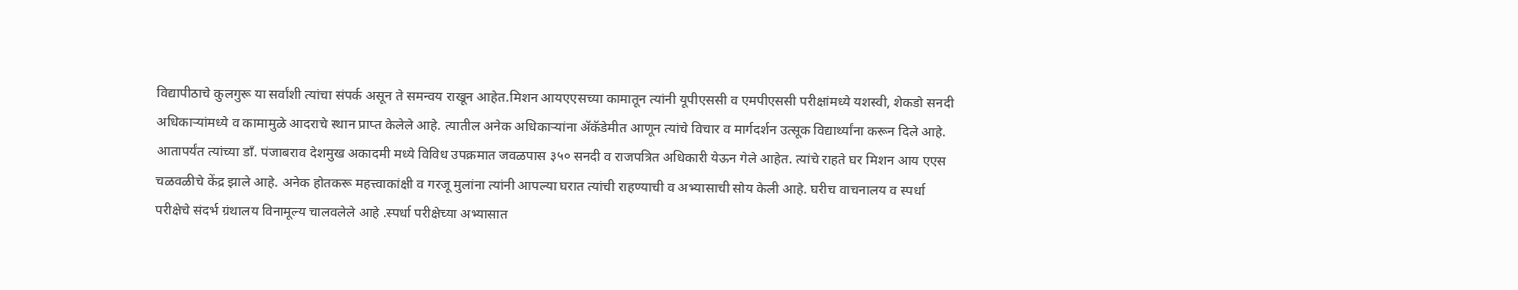विद्यापीठाचे कुलगुरू या सर्वांशी त्यांचा संपर्क असून ते समन्वय राखून आहेत.मिशन आयएएसच्या कामातून त्यांनी यूपीएससी व एमपीएससी परीक्षांमध्ये यशस्वी, शेकडो सनदी  अधिकाऱ्यांमध्ये व कामामुळे आदराचे स्थान प्राप्त केलेले आहे. त्यातील अनेक अधिकाऱ्यांना ॲकॅडेमीत आणून त्यांचे विचार व मार्गदर्शन उत्सूक विद्यार्थ्यांना करून दिले आहे. आतापर्यंत त्यांच्या डाँ. पंजाबराव देशमुख अकादमी मध्ये विविध उपक्रमात जवळपास ३५० सनदी व राजपत्रित अधिकारी येऊन गेले आहेत. त्यांचे राहते घर मिशन आय एएस चळवळीचे केंद्र झाले आहे. अनेक होतकरू महत्त्वाकांक्षी व गरजू मुलांना त्यांनी आपल्या घरात त्यांची राहण्याची व अभ्यासाची सोय केली आहे. घरीच वाचनालय व स्पर्धा परीक्षेचे संदर्भ ग्रंथालय विनामूल्य चालवलेले आहे .स्पर्धा परीक्षेच्या अभ्यासात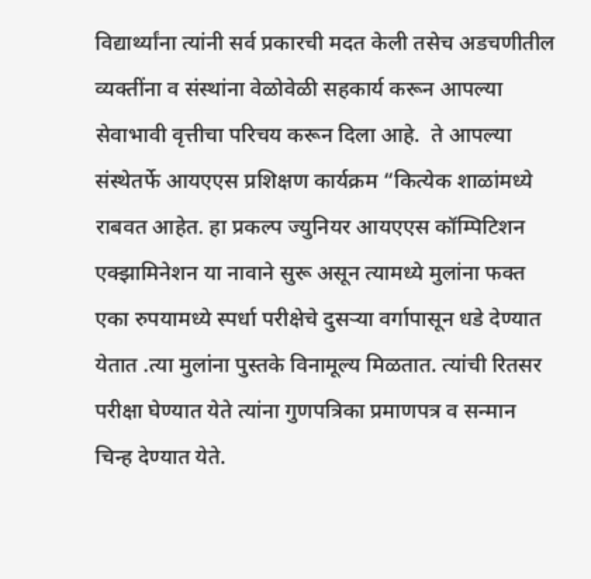विद्यार्थ्यांना त्यांनी सर्व प्रकारची मदत केली तसेच अडचणीतील व्यक्तींना व संस्थांना वेळोवेळी सहकार्य करून आपल्या सेवाभावी वृत्तीचा परिचय करून दिला आहे.  ते आपल्या संस्थेतर्फे आयएएस प्रशिक्षण कार्यक्रम “कित्येक शाळांमध्ये राबवत आहेत. हा प्रकल्प ज्युनियर आयएएस कॉम्पिटिशन एक्झामिनेशन या नावाने सुरू असून त्यामध्ये मुलांना फक्त एका रुपयामध्ये स्पर्धा परीक्षेचे दुसऱ्या वर्गापासून धडे देण्यात येतात .त्या मुलांना पुस्तके विनामूल्य मिळतात. त्यांची रितसर परीक्षा घेण्यात येते त्यांना गुणपत्रिका प्रमाणपत्र व सन्मान चिन्ह देण्यात येते.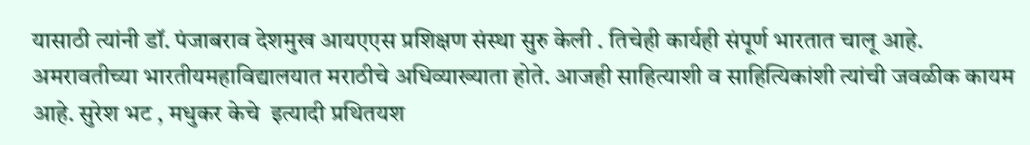यासाठी त्यांनी डॉ. पंजाबराव देशमुख आयएएस प्रशिक्षण संस्था सुरु केली . तिचेही कार्यही संपूर्ण भारतात चालू आहे.  अमरावतीच्या भारतीयमहाविद्यालयात मराठीचे अधिव्याख्याता होते‌. आजही साहित्याशी व साहित्यिकांशी त्यांची जवळीक कायम आहे. सुरेश भट , मधुकर केचे  इत्यादी प्रथितयश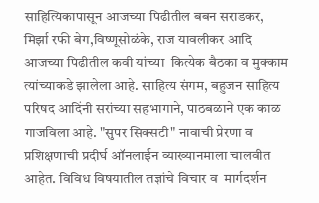साहित्यिकापासून आजच्या पिढीतील बबन सराडकर, मिर्झा रफी बेग,विष्णूसोळंके, राज यावलीकर आदि आजच्या पिढीतील कवी यांच्या  कित्येक बैठका व मुक्काम त्यांच्याकडे झालेला आहे. साहित्य संगम, बहुजन साहित्य परिषद आदिंनी सरांच्या सहभागाने, पाठबळाने एक काळ गाजविला आहे. "सुपर सिक्सटी" नावाची प्रेरणा व प्रशिक्षणाची प्रदीर्घ ऑनलाईन व्याख्यानमाला चालवीत आहेत. विविध विषयातील तज्ञांचे विचार व  मार्गदर्शन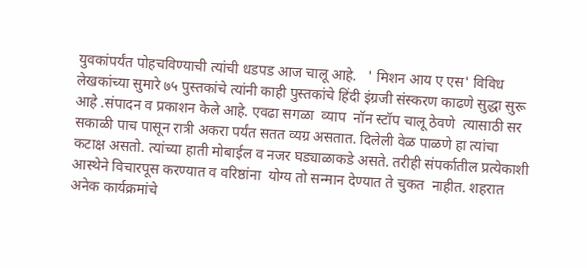युवकांपर्यंत पोहचविण्याची त्यांची धडपड आज चालू आहे.   ' मिशन आय ए एस' विविध लेखकांच्या सुमारे ७५ पुस्तकांचे त्यांनी काही पुस्तकांचे हिंदी इंग्रजी संस्करण काढणे सुद्धा सुरू आहे .संपादन व प्रकाशन केले आहे‌. एवढा सगळा  व्याप  नॉन स्टॉप चालू ठेवणे  त्यासाठी सर सकाळी पाच पासून रात्री अकरा पर्यंत सतत व्यग्र असतात. दिलेली वेळ पाळणे हा त्यांचा कटाक्ष असतो. त्यांच्या हाती मोबाईल व नजर घड्याळाकडे असते. तरीही संपर्कातील प्रत्येकाशी आस्थेने विचारपूस करण्यात व वरिष्ठांना  योग्य तो सन्मान देण्यात ते चुकत  नाहीत. शहरात अनेक कार्यक्रमांचे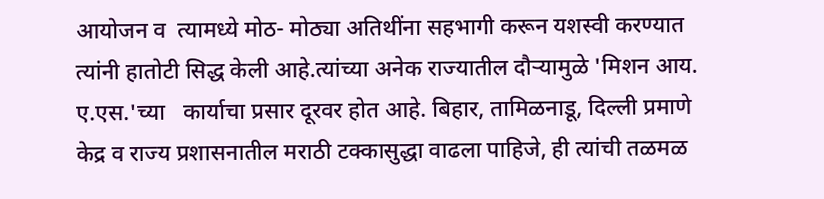आयोजन व  त्यामध्ये मोठ- मोठ्या अतिथींना सहभागी करून यशस्वी करण्यात त्यांनी हातोटी सिद्ध केली आहे‌.त्यांच्या अनेक राज्यातील दौऱ्यामुळे 'मिशन आय. ए.एस.'च्या   कार्याचा प्रसार दूरवर होत आहे. बिहार, तामिळनाडू, दिल्ली प्रमाणे केद्र व राज्य प्रशासनातील मराठी टक्कासुद्धा वाढला पाहिजे, ही त्यांची तळमळ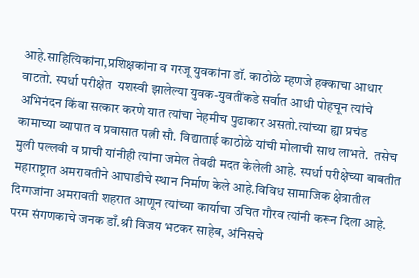आहे‌.साहित्यिकांना,प्रशिक्षकांना व गरजू युवकांना डॉ. काठोळे म्हणजे हक्काचा आधार वाटतो. स्पर्धा परीक्षेत  यशस्वी झालेल्या युवक-युवतींकडे सर्वात आधी पोहचून त्यांचे अभिनंदन किंवा सत्कार करणे यात त्यांचा नेहमीच पुढाकार असतो.त्यांच्या ह्या प्रचंड कामाच्या व्यापात व प्रवासात पत्नी सौ. विद्याताई काठोळे यांची मोलाची साथ लाभते.  तसेच मुली पल्लवी व प्राची यांनीही त्यांना जमेल तेवढी मदत केलेली आहे. स्पर्धा परीक्षेच्या बाबतीत  महाराष्ट्रात अमरावतीने आघाडीचे स्थान निर्माण केले आहे.विविध सामाजिक क्षेत्रातील दिग्गजांना अमरावती शहरात आणून त्यांच्या कार्याचा उचित गौरव त्यांनी करून दिला आहे. परम संगणकाचे जनक डाँ.श्री विजय भटकर साहेब, अंनिसचे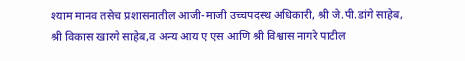श्याम मानव तसेच प्रशासनातील आजी-माजी उच्चपदस्थ अधिकारी, श्री जे.पी.डांगे साहेब, श्री विकास खारगे साहेब,व अन्य आय ए एस आणि श्री विश्वास नागरे पाटील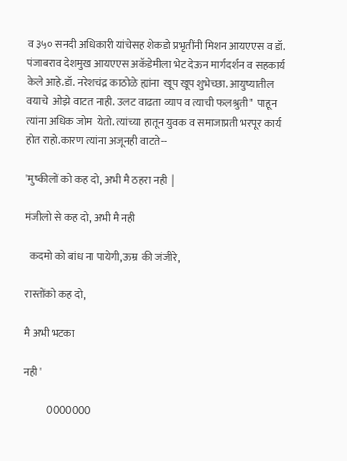व ३५० सनदी अधिकारी यांचेसह शेकडो प्रभृतींनी मिशन आयएएस व डॉ. पंजाबराव देशमुख आयएएस अकॅडेमीला भेट देऊन मार्गदर्शन व सहकार्य केले आहे.डॉ. नरेशचंद्र काठोळे ह्यांना  खूप खूप शुभेच्छा. आयुष्यातील वयाचे  ओझे वाटत नाही. उलट वाढता व्याप व त्याची फलश्रुती"  पाहून त्यांना अधिक जोम  येतो. त्यांच्या हातून युवक व समाजाप्रती भरपूर कार्य होत राहो.कारण त्यांना अजूनही वाटते--

'मुष्कीलों को कह दो, अभी मै ठहरा नही  |

मंजीलो से कह दो, अभी मै नही

  कदमो को बांध ना पायेगी,ऊम्र  की जंजीरे,

रास्तोंको कह दो,

मै अभी भटका

नही '

           0000000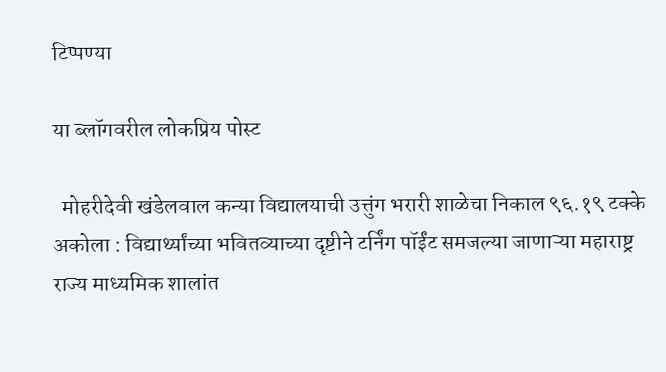टिप्पण्या

या ब्लॉगवरील लोकप्रिय पोस्ट

  मोहरीदेवी खंडेलवाल कन्या विद्यालयाची उत्तुंग भरारी शाळेचा निकाल ९६.१९ टक्के  अकोला : विद्यार्थ्यांच्या भवितव्याच्या दृष्टीने टर्निंग पॉईंट समजल्या जाणाऱ्या महाराष्ट्र राज्य माध्यमिक शालांत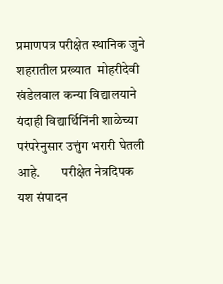प्रमाणपत्र परीक्षेत स्थानिक जुने शहरातील प्रख्यात  मोहरीदेवी खंडेलवाल कन्या विद्यालयाने यंदाही विद्यार्थिनिंनी शाळेच्या परंपरेनुसार उत्तुंग भरारी घेतली आहे.        परीक्षेत नेत्रदिपक यश संपादन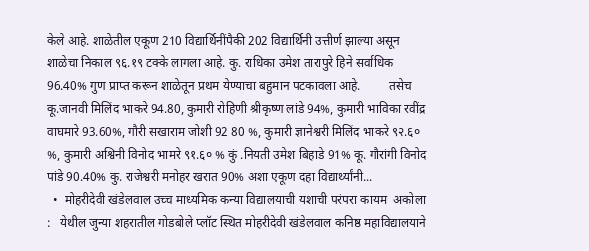केले आहे. शाळेतील एकूण 210 विद्यार्थिनींपैकी 202 विद्यार्थिनी उत्तीर्ण झाल्या असून शाळेचा निकाल ९६.१९ टक्के लागला आहे. कु. राधिका उमेश तारापुरे हिने सर्वाधिक 96.40% गुण प्राप्त करून शाळेतून प्रथम येण्याचा बहुमान पटकावला आहे.         तसेच कू.जानवी मिलिंद भाकरे 94.80, कुमारी रोहिणी श्रीकृष्ण लांडे 94%, कुमारी भाविका रवींद्र वाघमारे 93.60%, गौरी सखाराम जोशी 92 80 %, कुमारी ज्ञानेश्वरी मिलिंद भाकरे ९२.६० %, कुमारी अश्विनी विनोद भामरे ९१.६० % कुं .नियती उमेश बिहाडे 91% कू. गौरांगी विनोद पांडे 90.40% कु. राजेश्वरी मनोहर खरात 90% अशा एकूण दहा विद्यार्थ्यांनी...
  •  मोहरीदेवी खंडेलवाल उच्च माध्यमिक कन्या विद्यालयाची यशाची परंपरा कायम  अकोला :   येथील जुन्या शहरातील गोडबोले प्लॉट स्थित मोहरीदेवी खंडेलवाल कनिष्ठ महावि‌द्यालयाने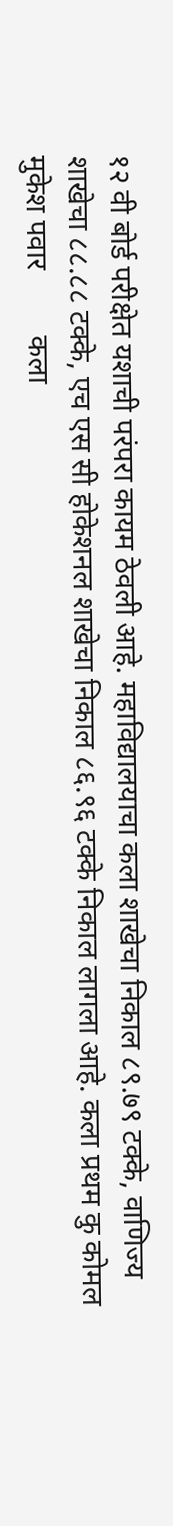१२ वी बोर्ड परीक्षेत यशाची परंपरा कायम ठेवली आहे. महावि‌द्यालयाचा कला शाखेचा निकाल ८९.७९ टक्के, वाणिज्य शाखेचा ८८.८८ टक्के, एच एस सी होकेशनल शाखेचा निकाल ८६.९६ टक्के निकाल लागला आहे. कला प्रथम कु कोमल मुकेश पवार         कला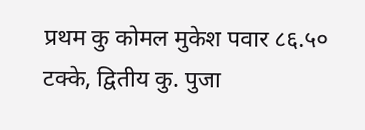प्रथम कु कोमल मुकेश पवार ८६.५० टक्के, द्वितीय कु. पुजा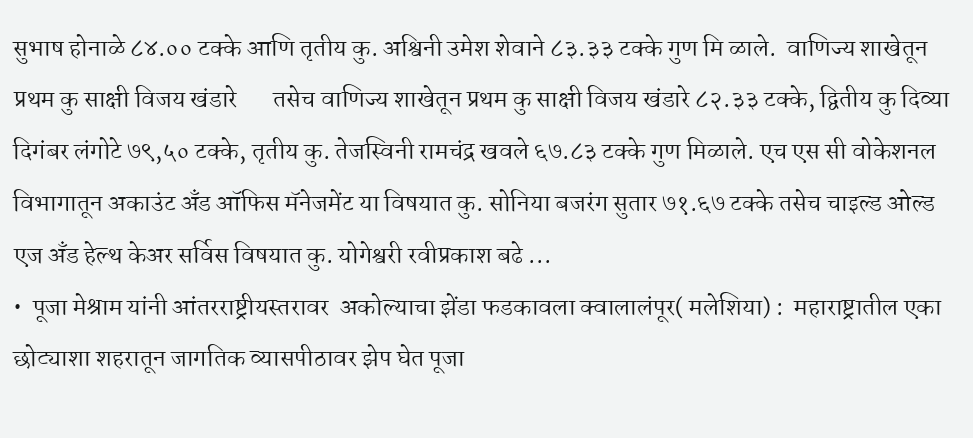सुभाष होनाळे ८४.०० टक्के आणि तृतीय कु. अश्विनी उमेश शेवाने ८३.३३ टक्के गुण मि ळाले.  वाणिज्य शाखेतून प्रथम कु साक्षी विजय खंडारे       तसेच वाणिज्य शाखेतून प्रथम कु साक्षी विजय खंडारे ८२.३३ टक्के, द्वितीय कु दिव्या दिगंबर लंगोटे ७९,५० टक्के, तृतीय कु. तेजस्विनी रामचंद्र खवले ६७.८३ टक्के गुण मिळाले. एच एस सी वोकेशनल विभागातून अकाउंट अँड ऑफिस मॅनेजमेंट या विषयात कु. सोनिया बजरंग सुतार ७१.६७ टक्के तसेच चाइल्ड ओल्ड एज अँड हेल्थ केअर सर्विस विषयात कु. योगेश्वरी रवीप्रकाश बढे ...
•  पूजा मेश्राम यांनी आंतरराष्ट्रीयस्तरावर  अकोल्याचा झेंडा फडकावला क्वालालंपूर( मलेशिया) :  महाराष्ट्रातील एका छोट्याशा शहरातून जागतिक व्यासपीठावर झेप घेत पूजा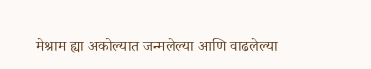मेश्राम ह्या अकोल्यात जन्मलेल्या आणि वाढलेल्या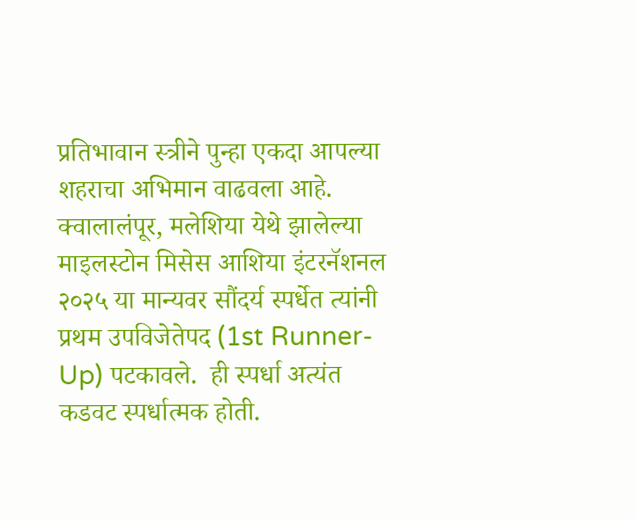प्रतिभावान स्त्रीने पुन्हा एकदा आपल्या शहराचा अभिमान वाढवला आहे. क्वालालंपूर, मलेशिया येथे झालेल्या माइलस्टोन मिसेस आशिया इंटरनॅशनल २०२५ या मान्यवर सौंदर्य स्पर्धेत त्यांनी प्रथम उपविजेतेपद (1st Runner-Up) पटकावले.  ही स्पर्धा अत्यंत कडवट स्पर्धात्मक होती.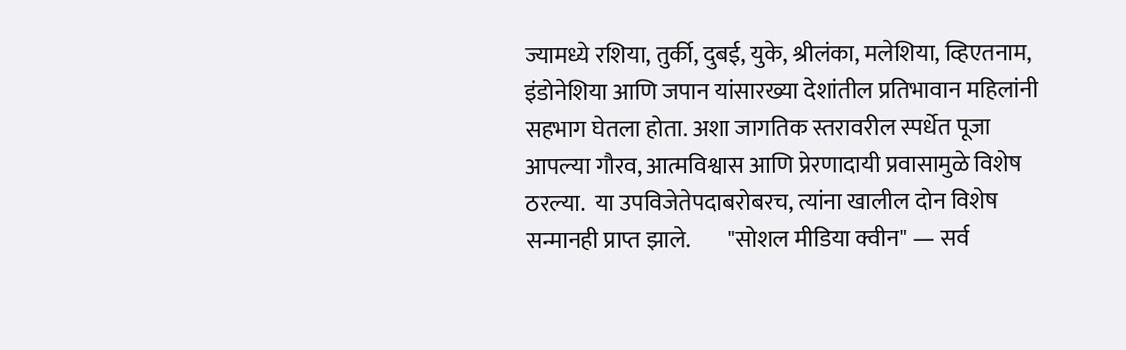ज्यामध्ये रशिया, तुर्की, दुबई, युके, श्रीलंका, मलेशिया, व्हिएतनाम, इंडोनेशिया आणि जपान यांसारख्या देशांतील प्रतिभावान महिलांनी सहभाग घेतला होता. अशा जागतिक स्तरावरील स्पर्धेत पूजा आपल्या गौरव, आत्मविश्वास आणि प्रेरणादायी प्रवासामुळे विशेष ठरल्या.  या उपविजेतेपदाबरोबरच, त्यांना खालील दोन विशेष सन्मानही प्राप्त झाले.        "सोशल मीडिया क्वीन" — सर्व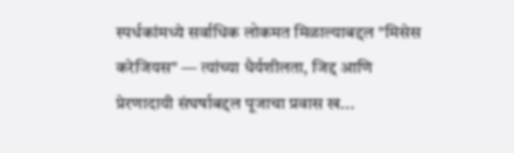स्पर्धकांमध्ये सर्वाधिक लोकमत मिळाल्याबद्दल "मिसेस करेजियस" — त्यांच्या धैर्यशीलता, जिद्द आणि प्रेरणादायी संघर्षाबद्दल पूजाचा प्रवास ख...